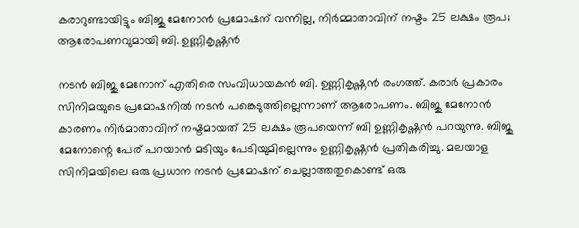കരാറുണ്ടായിട്ടും ബിജു മേനോൻ പ്രമോഷന് വന്നില്ല, നിർമ്മാതാവിന് നഷ്ടം 25 ലക്ഷം രൂപ; ആരോപണവുമായി ബി. ഉണ്ണികൃഷ്ണൻ

നടൻ ബിജു മേനോന് എതിരെ സംവിധായകൻ ബി. ഉണ്ണികൃഷ്ണൻ രംഗത്ത്. കരാർ പ്രകാരം സിനിമയുടെ പ്രമോഷനിൽ നടൻ പങ്കെടുത്തില്ലെന്നാണ് ആരോപണം. ബിജു മേനോൻ കാരണം നിർമാതാവിന് നഷ്ടമായത് 25 ലക്ഷം രൂപയെന്ന് ബി ഉണ്ണികൃഷ്ണൻ പറയുന്നു. ബിജു മേനോന്റെ പേര് പറയാൻ മടിയും പേടിയുമില്ലെന്നും ഉണ്ണികൃഷ്ണൻ പ്രതികരിച്ചു. മലയാള സിനിമയിലെ ഒരു പ്രധാന നടൻ പ്രമോഷന് ചെല്ലാത്തതുകൊണ്ട് ഒരു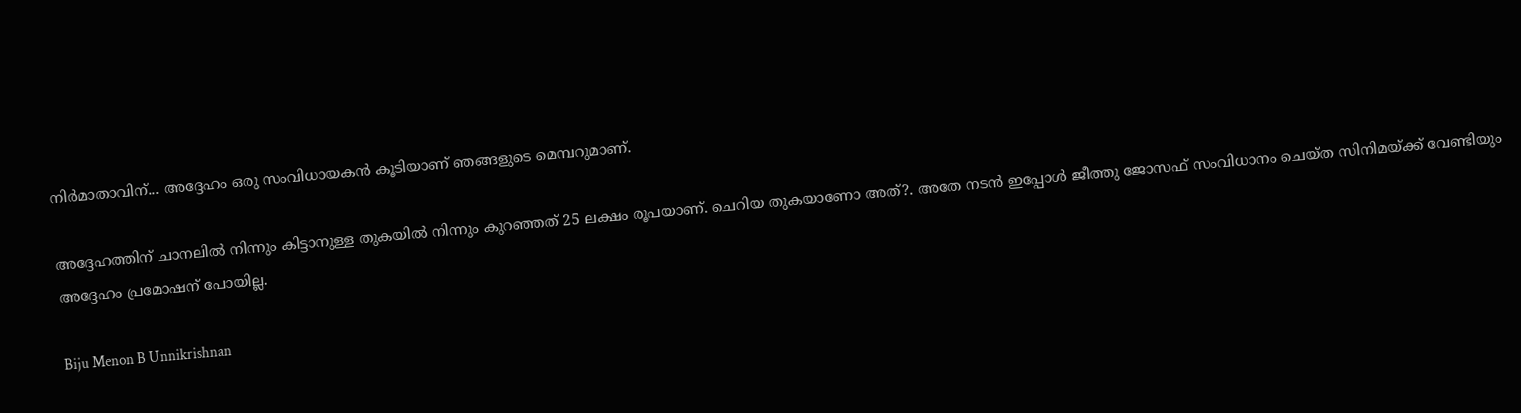നിർമാതാവിന്... അദ്ദേഹം ഒരു സംവിധായകൻ കൂടിയാണ് ഞങ്ങളുടെ മെമ്പറുമാണ്.

അദ്ദേഹത്തിന് ചാനലിൽ നിന്നും കിട്ടാനുള്ള തുകയിൽ നിന്നും കുറഞ്ഞത് 25 ലക്ഷം രൂപയാണ്. ചെറിയ തുകയാണോ അത്?. അതേ നടൻ ഇപ്പോൾ ജീത്തു ജോസഫ് സംവിധാനം ചെയ്ത സിനിമയ്ക്ക് വേണ്ടിയും അദ്ദേഹം പ്രമോഷന് പോയില്ല.

Biju Menon B Unnikrishnan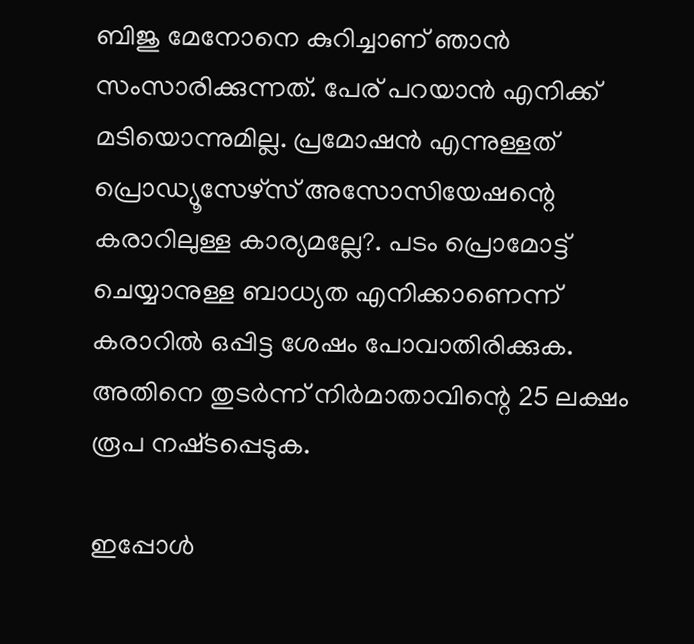ബിജു മേനോനെ കുറിച്ചാണ് ഞാൻ സംസാരിക്കുന്നത്. പേര് പറയാൻ എനിക്ക് മടിയൊന്നുമില്ല. പ്രമോഷൻ എന്നുള്ളത് പ്രൊഡ്യൂസേഴ്സ് അസോസിയേഷന്റെ കരാറിലുള്ള കാര്യമല്ലേ?. പടം പ്രൊമോട്ട് ചെയ്യാനുള്ള ബാധ്യത എനിക്കാണെന്ന് കരാറില്‍ ഒപ്പിട്ട ശേഷം പോവാതിരിക്കുക. അതിനെ തുടര്‍ന്ന് നിര്‍മാതാവിന്റെ 25 ലക്ഷം രൂപ നഷ്‍ടപ്പെടുക.

ഇപ്പോള്‍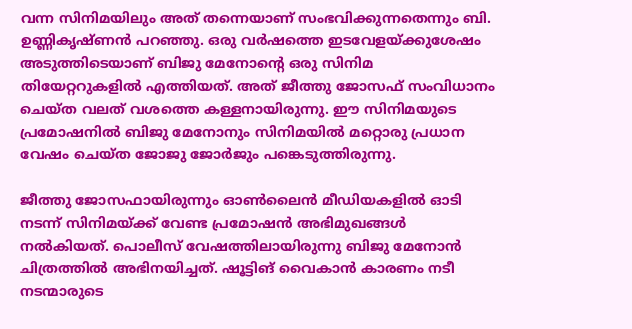വന്ന സിനിമയിലും അത് തന്നെയാണ് സംഭവിക്കുന്നതെന്നും ബി. ഉണ്ണികൃഷ്ണൻ പറഞ്ഞു. ഒരു വർഷത്തെ ഇടവേളയ്ക്കുശേഷം അടുത്തിടെയാണ് ബിജു മേനോന്റെ ഒരു സിനിമ തിയേറ്ററുകളിൽ എത്തിയത്. അത് ജീത്തു ജോസഫ് സംവിധാനം ചെയ്ത വലത് വശത്തെ കള്ളനായിരുന്നു. ഈ സിനിമയുടെ പ്രമോഷനിൽ‌ ബിജു മേനോനും സിനിമയിൽ മറ്റൊരു പ്രധാന വേഷം ചെയ്ത ജോജു ജോർജും പങ്കെടുത്തിരുന്നു.

ജീത്തു ജോസഫായിരുന്നും ഓൺലൈൻ മീഡിയകളിൽ ഓടി നടന്ന് സിനിമയ്ക്ക് വേണ്ട പ്രമോഷൻ അഭിമുഖങ്ങൾ നൽകിയത്. പൊലീസ് വേഷത്തിലായിരുന്നു ബിജു മേനോൻ ചിത്രത്തില്‍ അഭിനയിച്ചത്. ഷൂട്ടിങ് വൈകാൻ കാരണം നടീ നടന്മാരുടെ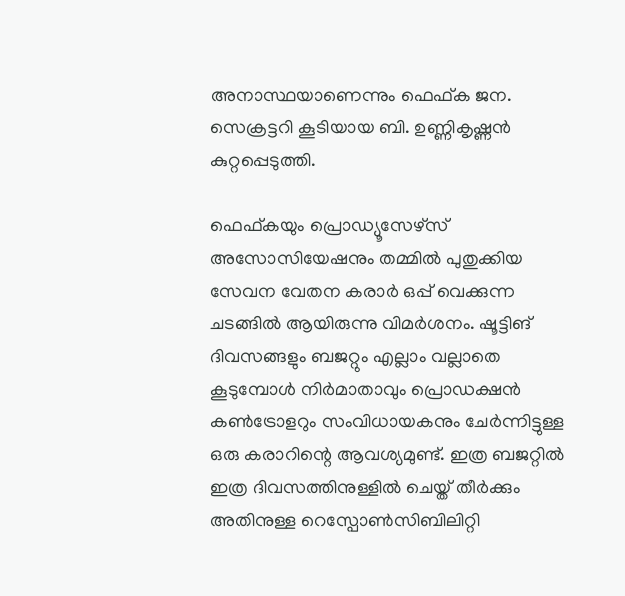അനാസ്ഥയാണെന്നും ഫെഫ്ക ജന. സെക്രട്ടറി കൂടിയായ ബി. ഉണ്ണികൃഷ്ണൻ കുറ്റപ്പെടുത്തി.

ഫെഫ്കയും പ്രൊഡ്യൂസേഴ്സ് അസോസിയേഷനും തമ്മിൽ പുതുക്കിയ സേവന വേതന കരാർ ഒപ്പ് വെക്കുന്ന ചടങ്ങിൽ ആയിരുന്നു വിമർശനം. ഷൂട്ടിങ് ദിവസങ്ങളും ബജറ്റും എല്ലാം വല്ലാതെ കൂടുമ്പോൾ നിർമാതാവും പ്രൊഡക്ഷൻ കൺട്രോളറും സംവിധായകനും ചേർന്നിട്ടുള്ള ഒരു കരാറിന്റെ ആവശ്യമുണ്ട്. ഇത്ര ബജറ്റിൽ ഇത്ര ദിവസത്തിനുള്ളിൽ ചെയ്ത് തീർക്കും അതിനുള്ള റെസ്പോൺസിബിലിറ്റി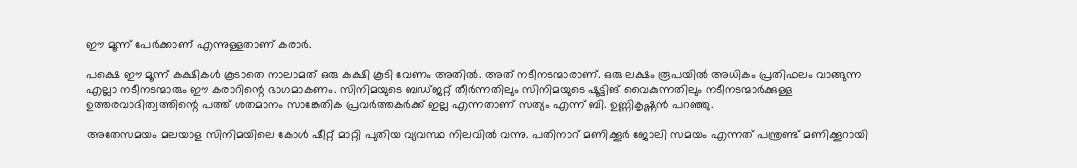ഈ മൂന്ന് പേർക്കാണ് എന്നുള്ളതാണ് കരാർ.

പക്ഷെ ഈ മൂന്ന് കക്ഷികൾ കൂടാതെ നാലാമത് ഒരു കക്ഷി കൂടി വേണം അതിൽ. അത് നടീനടന്മാരാണ്. ഒരു ലക്ഷം രൂപയിൽ അധികം പ്രതിഫലം വാങ്ങുന്ന എല്ലാ നടീനടന്മാരും ഈ കരാറിന്റെ ഭാഗമാകണം. സിനിമയുടെ ബഡ്ജറ്റ് തീർന്നതിലും സിനിമയുടെ ഷൂട്ടിങ് വൈകുന്നതിലും നടീനടന്മാർക്കുള്ള ഉത്തരവാദിത്വത്തിന്റെ പത്ത് ശതമാനം സാങ്കേതിക പ്രവർത്തകർക്ക് ഇല്ല എന്നതാണ് സത്യം എന്ന് ബി. ഉണ്ണികൃഷ്ണൻ പറഞ്ഞു.

അതേസമയം മലയാള സിനിമയിലെ കോൾ ഷീറ്റ് മാറ്റി പുതിയ വ്യവസ്ഥ നിലവിൽ വന്നു. പതിനാറ് മണിക്കൂർ ജോലി സമയം എന്നത് പന്ത്രണ്ട് മണിക്കൂറായി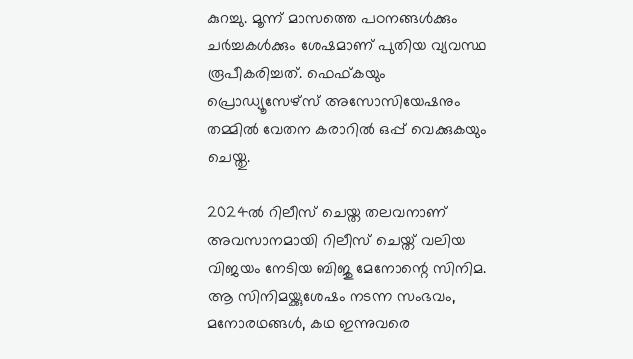കുറച്ചു. മൂന്ന് മാസത്തെ പഠനങ്ങൾക്കും ചർച്ചകൾക്കും ശേഷമാണ് പുതിയ വ്യവസ്ഥ രൂപീകരിച്ചത്. ഫെഫ്കയും പ്രൊഡ്യൂസേഴ്സ് അസോസിയേഷനും തമ്മിൽ വേതന കരാറിൽ ഒപ്പ് വെക്കുകയും ചെയ്തു.

2024ൽ റിലീസ് ചെയ്ത തലവനാണ് അവസാനമായി റിലീസ് ചെയ്ത് വലിയ വിജയം നേടിയ ബിജു മേനോന്റെ സിനിമ. ആ സിനിമയ്ക്കുശേഷം നടന്ന സംഭവം, മനോരഥങ്ങൾ, കഥ ഇന്നുവരെ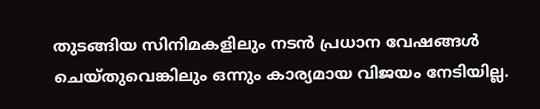തുടങ്ങിയ സിനിമകളിലും നടൻ പ്രധാന വേഷങ്ങൾ ചെയ്തുവെങ്കിലും ഒന്നും കാര്യമായ വിജയം നേടിയില്ല.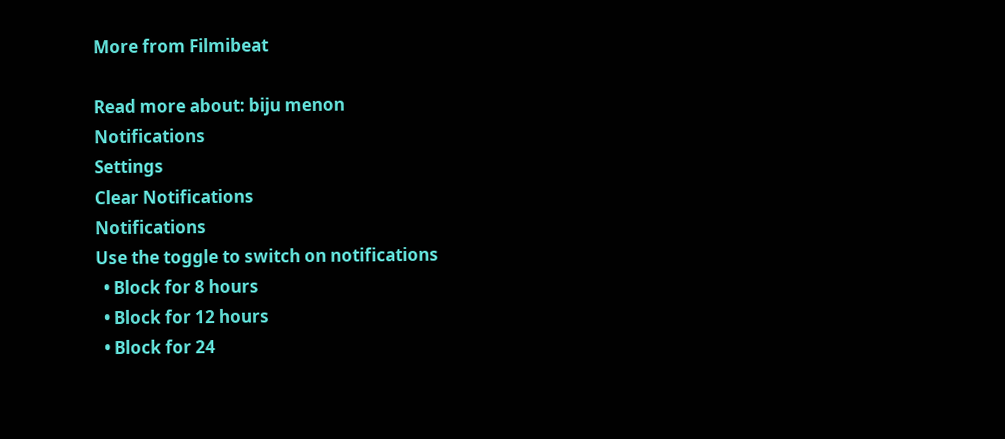More from Filmibeat

Read more about: biju menon
Notifications
Settings
Clear Notifications
Notifications
Use the toggle to switch on notifications
  • Block for 8 hours
  • Block for 12 hours
  • Block for 24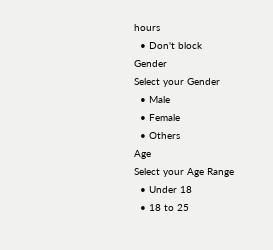hours
  • Don't block
Gender
Select your Gender
  • Male
  • Female
  • Others
Age
Select your Age Range
  • Under 18
  • 18 to 25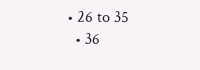• 26 to 35
  • 36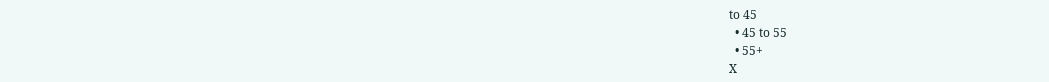to 45
  • 45 to 55
  • 55+
X